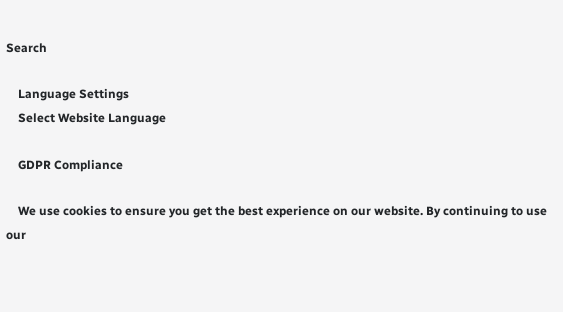Search

    Language Settings
    Select Website Language

    GDPR Compliance

    We use cookies to ensure you get the best experience on our website. By continuing to use our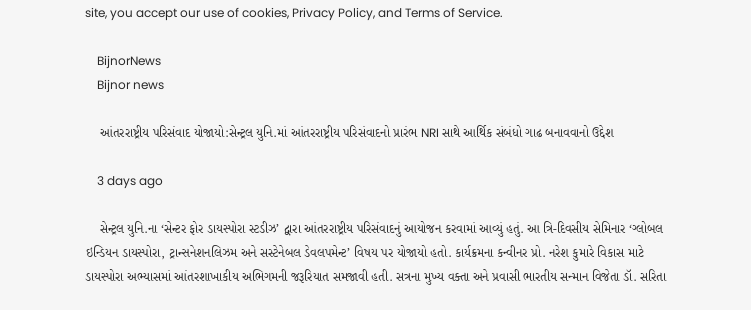site, you accept our use of cookies, Privacy Policy, and Terms of Service.

    BijnorNews
    Bijnor news

    આંતરરાષ્ટ્રીય પરિસંવાદ યોજાયો:સેન્ટ્રલ યુનિ.માં આંતરરાષ્ટ્રીય પરિસંવાદનો પ્રારંભ NRI સાથે આર્થિક સંબંધો ગાઢ બનાવવાનો ઉદ્દેશ

    3 days ago

    સેન્ટ્રલ યુનિ.ના ‘સેન્ટર ફોર ડાયસ્પોરા સ્ટડીઝ’ દ્વારા આંતરરાષ્ટ્રીય પરિસંવાદનું આયોજન કરવામાં આવ્યું હતું. આ ત્રિ-દિવસીય સેમિનાર ‘ગ્લોબલ ઇન્ડિયન ડાયસ્પોરા, ટ્રાન્સનેશનલિઝમ અને સસ્ટેનેબલ ડેવલપમેન્ટ’ વિષય પર યોજાયો હતો. કાર્યક્રમના કન્વીનર પ્રો. નરેશ કુમારે વિકાસ માટે ડાયસ્પોરા અભ્યાસમાં આંતરશાખાકીય અભિગમની જરૂરિયાત સમજાવી હતી. સત્રના મુખ્ય વક્તા અને પ્રવાસી ભારતીય સન્માન વિજેતા ડૉ. સરિતા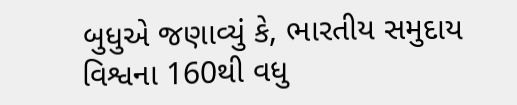બુધુએ જણાવ્યું કે, ભારતીય સમુદાય વિશ્વના 160થી વધુ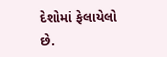દેશોમાં ફેલાયેલો છે.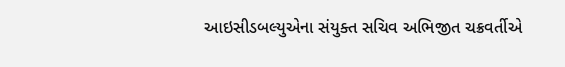આઇસીડબલ્યુએના સંયુક્ત સચિવ અભિજીત ચક્રવર્તીએ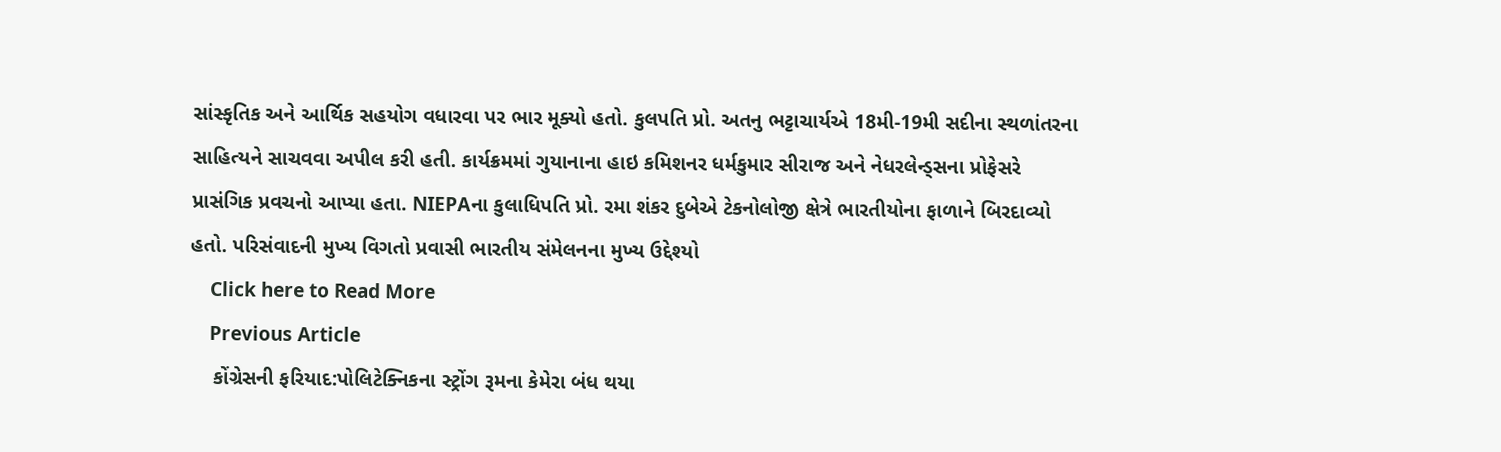સાંસ્કૃતિક અને આર્થિક સહયોગ વધારવા પર ભાર મૂક્યો હતો. કુલપતિ પ્રો. અતનુ ભટ્ટાચાર્યએ 18મી-19મી સદીના સ્થળાંતરના સાહિત્યને સાચવવા અપીલ કરી હતી. કાર્યક્રમમાં ગુયાનાના હાઇ કમિશનર ધર્મકુમાર સીરાજ અને નેધરલેન્ડ્સના પ્રોફેસરે પ્રાસંગિક પ્રવચનો આપ્યા હતા. NIEPAના કુલાધિપતિ પ્રો. રમા શંકર દુબેએ ટેકનોલોજી ક્ષેત્રે ભારતીયોના ફાળાને બિરદાવ્યો હતો. પરિસંવાદની મુખ્ય વિગતો પ્રવાસી ભારતીય સંમેલનના મુખ્ય ઉદ્દેશ્યો
    Click here to Read More
    Previous Article
    કોંગ્રેસની ફરિયાદ:પોલિટેક્નિકના સ્ટ્રોંગ રૂમના કેમેરા બંધ થયા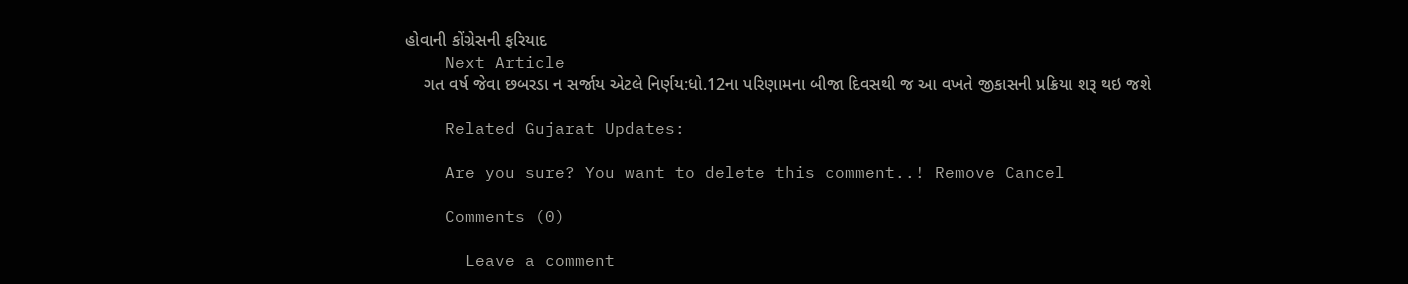હોવાની કોંગ્રેસની ફરિયાદ
    Next Article
    ગત વર્ષ જેવા છબરડા ન સર્જાય એટલે નિર્ણય:ધો.12ના પરિણામના બીજા દિવસથી જ આ વખતે જીકાસની પ્રક્રિયા શરૂ થઇ જશે

    Related Gujarat Updates:

    Are you sure? You want to delete this comment..! Remove Cancel

    Comments (0)

      Leave a comment